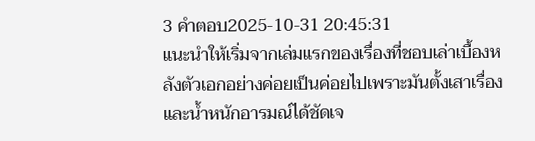3 คำตอบ2025-10-31 20:45:31
แนะนำให้เริ่มจากเล่มแรกของเรื่องที่ชอบเล่าเบื้องหลังตัวเอกอย่างค่อยเป็นค่อยไปเพราะมันตั้งเสาเรื่องและน้ำหนักอารมณ์ได้ชัดเจ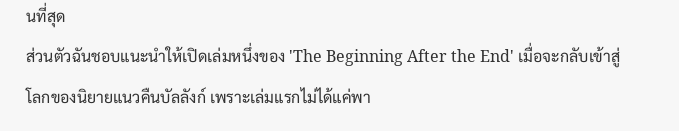นที่สุด
ส่วนตัวฉันชอบแนะนำให้เปิดเล่มหนึ่งของ 'The Beginning After the End' เมื่อจะกลับเข้าสู่โลกของนิยายแนวคืนบัลลังก์ เพราะเล่มแรกไม่ได้แค่พา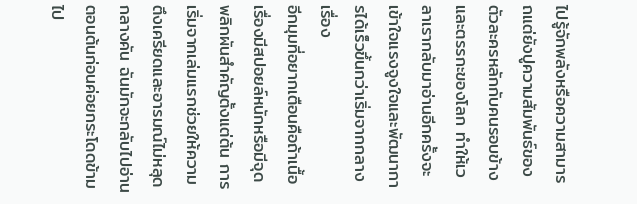ไปรู้จักพลังหรือความสามารถแต่ยังปูความสัมพันธ์ของตัวละครหลักกับคนรอบข้างและตรรกะของโลก ทำให้เวลาเรากลับมาอ่านอีกครั้งจะเข้าใจแรงจูงใจและพัฒนาการได้เร็วขึ้นกว่าเริ่มจากกลางเรื่อง
อีกมุมที่อยากเตือนคือถ้าเนื้อเรื่องมีสปอยล์หนักหรือมีจุดพลิกผันสำคัญตั้งแต่ต้น การเริ่มจากเล่มแรกช่วยให้ความตึงเครียดและอารมณ์ไม่หลุดกลางคัน ฉันมักจะกลับไปอ่านตอนต้นก่อนค่อยกระโดดข้ามไป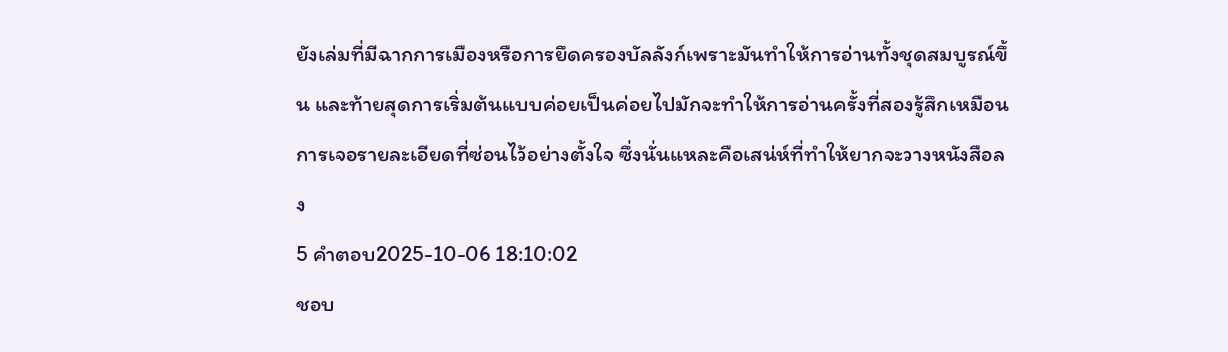ยังเล่มที่มีฉากการเมืองหรือการยึดครองบัลลังก์เพราะมันทำให้การอ่านทั้งชุดสมบูรณ์ขึ้น และท้ายสุดการเริ่มต้นแบบค่อยเป็นค่อยไปมักจะทำให้การอ่านครั้งที่สองรู้สึกเหมือนการเจอรายละเอียดที่ซ่อนไว้อย่างตั้งใจ ซึ่งนั่นแหละคือเสน่ห์ที่ทำให้ยากจะวางหนังสือลง
5 คำตอบ2025-10-06 18:10:02
ชอบ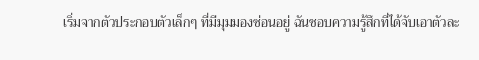เริ่มจากตัวประกอบตัวเล็กๆ ที่มีมุมมองซ่อนอยู่ ฉันชอบความรู้สึกที่ได้จับเอาตัวละ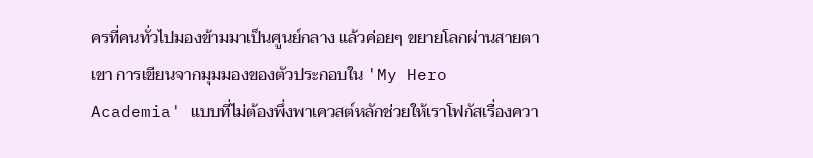ครที่คนทั่วไปมองข้ามมาเป็นศูนย์กลาง แล้วค่อยๆ ขยายโลกผ่านสายตาเขา การเขียนจากมุมมองของตัวประกอบใน 'My Hero Academia' แบบที่ไม่ต้องพึ่งพาเควสต์หลักช่วยให้เราโฟกัสเรื่องควา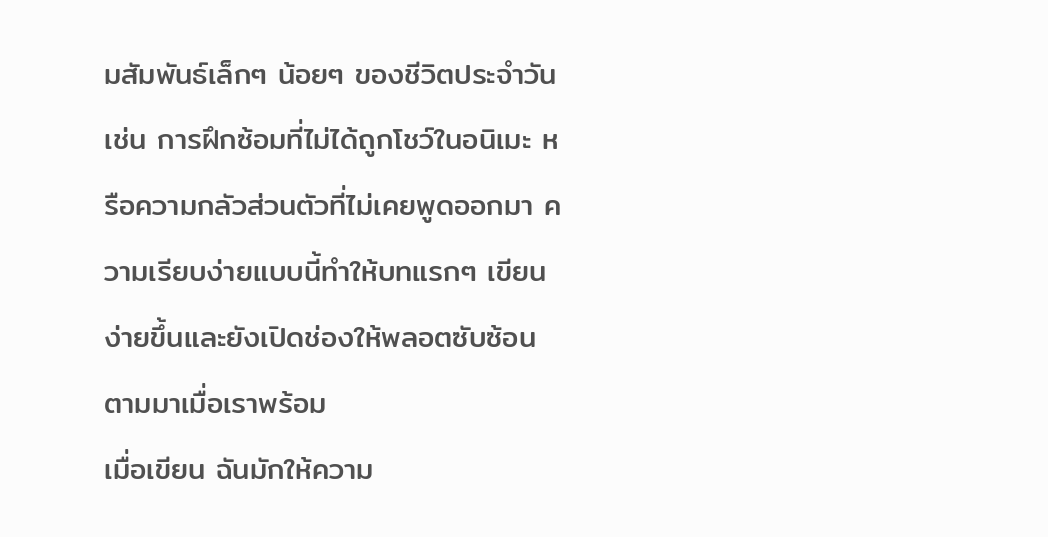มสัมพันธ์เล็กๆ น้อยๆ ของชีวิตประจำวัน เช่น การฝึกซ้อมที่ไม่ได้ถูกโชว์ในอนิเมะ หรือความกลัวส่วนตัวที่ไม่เคยพูดออกมา ความเรียบง่ายแบบนี้ทำให้บทแรกๆ เขียนง่ายขึ้นและยังเปิดช่องให้พลอตซับซ้อนตามมาเมื่อเราพร้อม
เมื่อเขียน ฉันมักให้ความ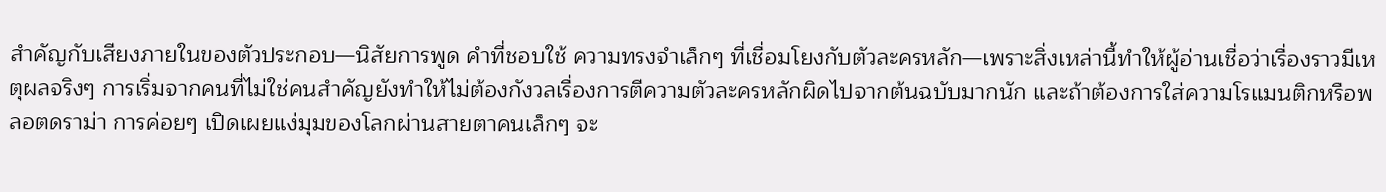สำคัญกับเสียงภายในของตัวประกอบ—นิสัยการพูด คำที่ชอบใช้ ความทรงจำเล็กๆ ที่เชื่อมโยงกับตัวละครหลัก—เพราะสิ่งเหล่านี้ทำให้ผู้อ่านเชื่อว่าเรื่องราวมีเหตุผลจริงๆ การเริ่มจากคนที่ไม่ใช่คนสำคัญยังทำให้ไม่ต้องกังวลเรื่องการตีความตัวละครหลักผิดไปจากต้นฉบับมากนัก และถ้าต้องการใส่ความโรแมนติกหรือพลอตดราม่า การค่อยๆ เปิดเผยแง่มุมของโลกผ่านสายตาคนเล็กๆ จะ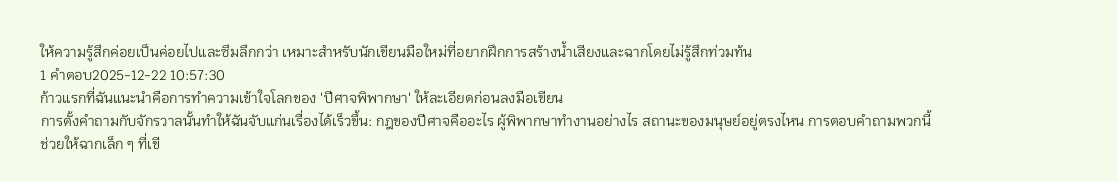ให้ความรู้สึกค่อยเป็นค่อยไปและซึมลึกกว่า เหมาะสำหรับนักเขียนมือใหม่ที่อยากฝึกการสร้างน้ำเสียงและฉากโดยไม่รู้สึกท่วมท้น
1 คำตอบ2025-12-22 10:57:30
ก้าวแรกที่ฉันแนะนำคือการทำความเข้าใจโลกของ 'ปีศาจพิพากษา' ให้ละเอียดก่อนลงมือเขียน
การตั้งคำถามกับจักรวาลนั้นทำให้ฉันจับแก่นเรื่องได้เร็วขึ้น: กฎของปีศาจคืออะไร ผู้พิพากษาทำงานอย่างไร สถานะของมนุษย์อยู่ตรงไหน การตอบคำถามพวกนี้ช่วยให้ฉากเล็ก ๆ ที่เขี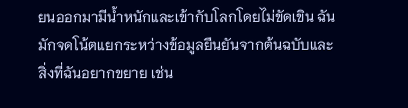ยนออกมามีน้ำหนักและเข้ากับโลกโดยไม่ขัดเขิน ฉันมักจดโน้ตแยกระหว่างข้อมูลยืนยันจากต้นฉบับและสิ่งที่ฉันอยากขยาย เช่น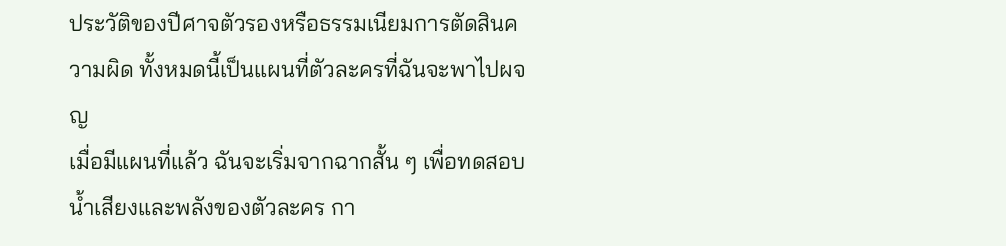ประวัติของปีศาจตัวรองหรือธรรมเนียมการตัดสินความผิด ทั้งหมดนี้เป็นแผนที่ตัวละครที่ฉันจะพาไปผจญ
เมื่อมีแผนที่แล้ว ฉันจะเริ่มจากฉากสั้น ๆ เพื่อทดสอบน้ำเสียงและพลังของตัวละคร กา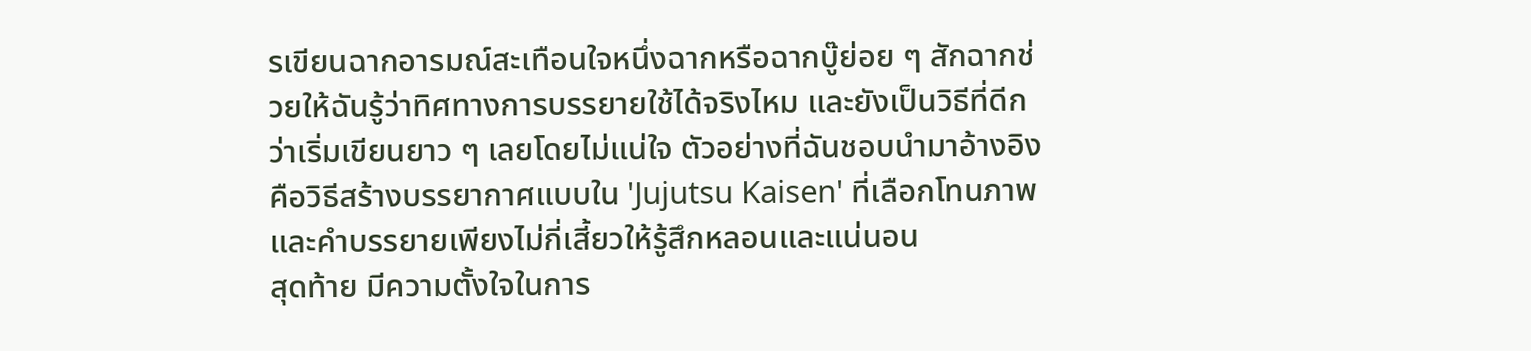รเขียนฉากอารมณ์สะเทือนใจหนึ่งฉากหรือฉากบู๊ย่อย ๆ สักฉากช่วยให้ฉันรู้ว่าทิศทางการบรรยายใช้ได้จริงไหม และยังเป็นวิธีที่ดีกว่าเริ่มเขียนยาว ๆ เลยโดยไม่แน่ใจ ตัวอย่างที่ฉันชอบนำมาอ้างอิงคือวิธีสร้างบรรยากาศแบบใน 'Jujutsu Kaisen' ที่เลือกโทนภาพและคำบรรยายเพียงไม่กี่เสี้ยวให้รู้สึกหลอนและแน่นอน
สุดท้าย มีความตั้งใจในการ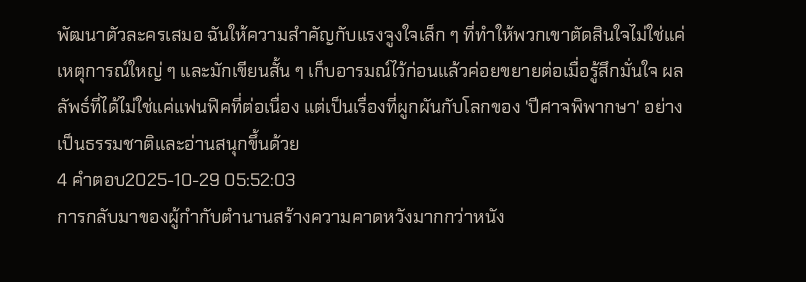พัฒนาตัวละครเสมอ ฉันให้ความสำคัญกับแรงจูงใจเล็ก ๆ ที่ทำให้พวกเขาตัดสินใจไม่ใช่แค่เหตุการณ์ใหญ่ ๆ และมักเขียนสั้น ๆ เก็บอารมณ์ไว้ก่อนแล้วค่อยขยายต่อเมื่อรู้สึกมั่นใจ ผลลัพธ์ที่ได้ไม่ใช่แค่แฟนฟิคที่ต่อเนื่อง แต่เป็นเรื่องที่ผูกผันกับโลกของ 'ปีศาจพิพากษา' อย่างเป็นธรรมชาติและอ่านสนุกขึ้นด้วย
4 คำตอบ2025-10-29 05:52:03
การกลับมาของผู้กำกับตำนานสร้างความคาดหวังมากกว่าหนัง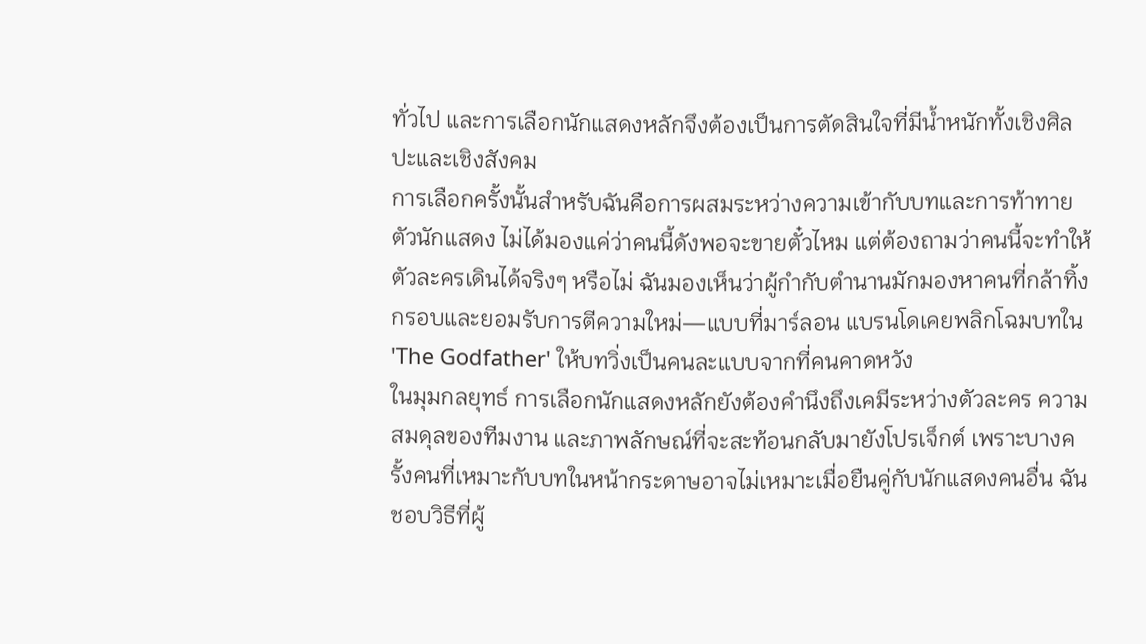ทั่วไป และการเลือกนักแสดงหลักจึงต้องเป็นการตัดสินใจที่มีน้ำหนักทั้งเชิงศิลปะและเชิงสังคม
การเลือกครั้งนั้นสำหรับฉันคือการผสมระหว่างความเข้ากับบทและการท้าทายตัวนักแสดง ไม่ได้มองแค่ว่าคนนี้ดังพอจะขายตั๋วไหม แต่ต้องถามว่าคนนี้จะทำให้ตัวละครเดินได้จริงๆ หรือไม่ ฉันมองเห็นว่าผู้กำกับตำนานมักมองหาคนที่กล้าทิ้งกรอบและยอมรับการตีความใหม่—แบบที่มาร์ลอน แบรนโดเคยพลิกโฉมบทใน 'The Godfather' ให้บทวิ่งเป็นคนละแบบจากที่คนคาดหวัง
ในมุมกลยุทธ์ การเลือกนักแสดงหลักยังต้องคำนึงถึงเคมีระหว่างตัวละคร ความสมดุลของทีมงาน และภาพลักษณ์ที่จะสะท้อนกลับมายังโปรเจ็กต์ เพราะบางครั้งคนที่เหมาะกับบทในหน้ากระดาษอาจไม่เหมาะเมื่อยืนคู่กับนักแสดงคนอื่น ฉันชอบวิธีที่ผู้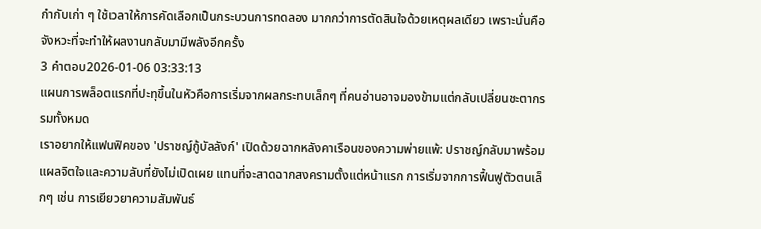กำกับเก่า ๆ ใช้เวลาให้การคัดเลือกเป็นกระบวนการทดลอง มากกว่าการตัดสินใจด้วยเหตุผลเดียว เพราะนั่นคือจังหวะที่จะทำให้ผลงานกลับมามีพลังอีกครั้ง
3 คำตอบ2026-01-06 03:33:13
แผนการพล็อตแรกที่ปะทุขึ้นในหัวคือการเริ่มจากผลกระทบเล็กๆ ที่คนอ่านอาจมองข้ามแต่กลับเปลี่ยนชะตากรรมทั้งหมด
เราอยากให้แฟนฟิคของ 'ปราชญ์กู้บัลลังก์' เปิดด้วยฉากหลังคาเรือนของความพ่ายแพ้: ปราชญ์กลับมาพร้อมแผลจิตใจและความลับที่ยังไม่เปิดเผย แทนที่จะสาดฉากสงครามตั้งแต่หน้าแรก การเริ่มจากการฟื้นฟูตัวตนเล็กๆ เช่น การเยียวยาความสัมพันธ์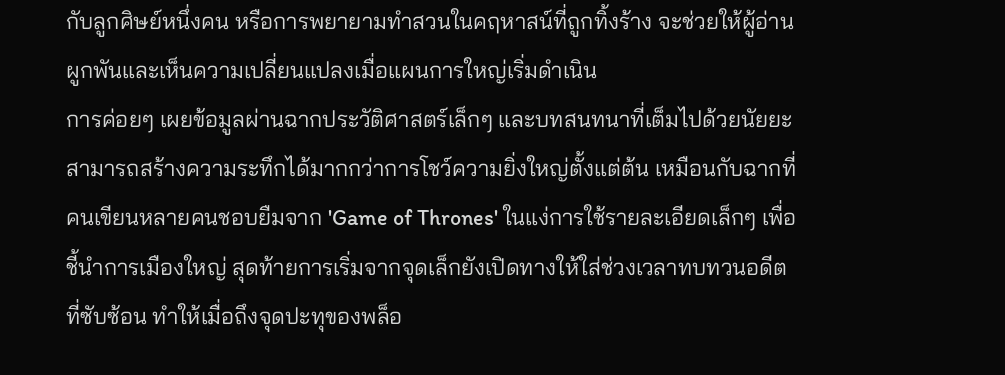กับลูกศิษย์หนึ่งคน หรือการพยายามทำสวนในคฤหาสน์ที่ถูกทิ้งร้าง จะช่วยให้ผู้อ่านผูกพันและเห็นความเปลี่ยนแปลงเมื่อแผนการใหญ่เริ่มดำเนิน
การค่อยๆ เผยข้อมูลผ่านฉากประวัติศาสตร์เล็กๆ และบทสนทนาที่เต็มไปด้วยนัยยะ สามารถสร้างความระทึกได้มากกว่าการโชว์ความยิ่งใหญ่ตั้งแต่ต้น เหมือนกับฉากที่คนเขียนหลายคนชอบยืมจาก 'Game of Thrones' ในแง่การใช้รายละเอียดเล็กๆ เพื่อชี้นำการเมืองใหญ่ สุดท้ายการเริ่มจากจุดเล็กยังเปิดทางให้ใส่ช่วงเวลาทบทวนอดีตที่ซับซ้อน ทำให้เมื่อถึงจุดปะทุของพล็อ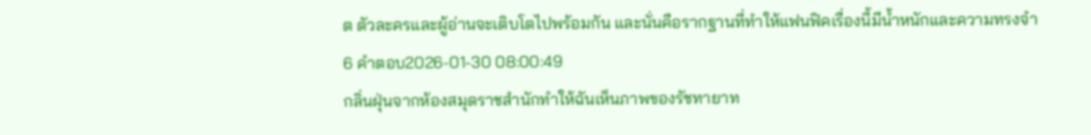ต ตัวละครและผู้อ่านจะเติบโตไปพร้อมกัน และนั่นคือรากฐานที่ทำให้แฟนฟิคเรื่องนี้มีน้ำหนักและความทรงจำ
6 คำตอบ2026-01-30 08:00:49
กลิ่นฝุ่นจากห้องสมุดราชสำนักทำให้ฉันเห็นภาพของรัชทายาท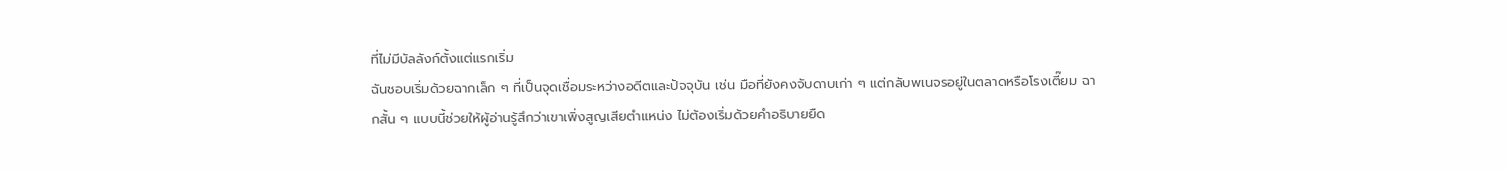ที่ไม่มีบัลลังก์ตั้งแต่แรกเริ่ม
ฉันชอบเริ่มด้วยฉากเล็ก ๆ ที่เป็นจุดเชื่อมระหว่างอดีตและปัจจุบัน เช่น มือที่ยังคงจับดาบเก่า ๆ แต่กลับพเนจรอยู่ในตลาดหรือโรงเตี๊ยม ฉากสั้น ๆ แบบนี้ช่วยให้ผู้อ่านรู้สึกว่าเขาเพิ่งสูญเสียตำแหน่ง ไม่ต้องเริ่มด้วยคำอธิบายยืด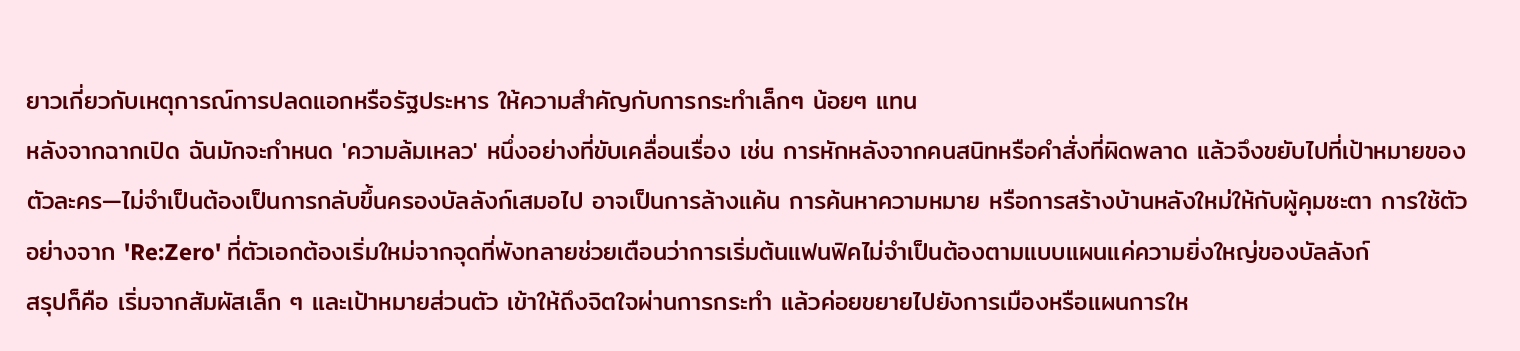ยาวเกี่ยวกับเหตุการณ์การปลดแอกหรือรัฐประหาร ให้ความสำคัญกับการกระทำเล็กๆ น้อยๆ แทน
หลังจากฉากเปิด ฉันมักจะกำหนด 'ความล้มเหลว' หนึ่งอย่างที่ขับเคลื่อนเรื่อง เช่น การหักหลังจากคนสนิทหรือคำสั่งที่ผิดพลาด แล้วจึงขยับไปที่เป้าหมายของตัวละคร—ไม่จำเป็นต้องเป็นการกลับขึ้นครองบัลลังก์เสมอไป อาจเป็นการล้างแค้น การค้นหาความหมาย หรือการสร้างบ้านหลังใหม่ให้กับผู้คุมชะตา การใช้ตัวอย่างจาก 'Re:Zero' ที่ตัวเอกต้องเริ่มใหม่จากจุดที่พังทลายช่วยเตือนว่าการเริ่มต้นแฟนฟิคไม่จำเป็นต้องตามแบบแผนแค่ความยิ่งใหญ่ของบัลลังก์
สรุปก็คือ เริ่มจากสัมผัสเล็ก ๆ และเป้าหมายส่วนตัว เข้าให้ถึงจิตใจผ่านการกระทำ แล้วค่อยขยายไปยังการเมืองหรือแผนการให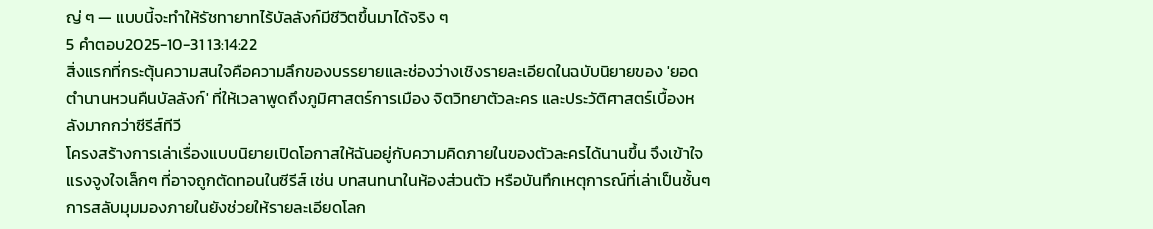ญ่ ๆ — แบบนี้จะทำให้รัชทายาทไร้บัลลังก์มีชีวิตขึ้นมาได้จริง ๆ
5 คำตอบ2025-10-31 13:14:22
สิ่งแรกที่กระตุ้นความสนใจคือความลึกของบรรยายและช่องว่างเชิงรายละเอียดในฉบับนิยายของ 'ยอดตํานานหวนคืนบัลลังก์' ที่ให้เวลาพูดถึงภูมิศาสตร์การเมือง จิตวิทยาตัวละคร และประวัติศาสตร์เบื้องหลังมากกว่าซีรีส์ทีวี
โครงสร้างการเล่าเรื่องแบบนิยายเปิดโอกาสให้ฉันอยู่กับความคิดภายในของตัวละครได้นานขึ้น จึงเข้าใจแรงจูงใจเล็กๆ ที่อาจถูกตัดทอนในซีรีส์ เช่น บทสนทนาในห้องส่วนตัว หรือบันทึกเหตุการณ์ที่เล่าเป็นชั้นๆ การสลับมุมมองภายในยังช่วยให้รายละเอียดโลก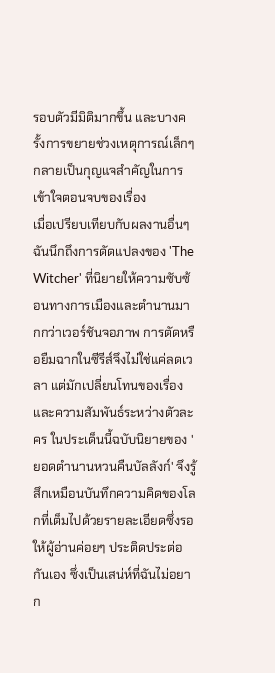รอบตัวมีมิติมากขึ้น และบางครั้งการขยายช่วงเหตุการณ์เล็กๆ กลายเป็นกุญแจสำคัญในการเข้าใจตอนจบของเรื่อง
เมื่อเปรียบเทียบกับผลงานอื่นๆ ฉันนึกถึงการดัดแปลงของ 'The Witcher' ที่นิยายให้ความซับซ้อนทางการเมืองและตำนานมากกว่าเวอร์ชันจอภาพ การตัดหรือยืมฉากในซีรีส์จึงไม่ใช่แค่ลดเวลา แต่มักเปลี่ยนโทนของเรื่องและความสัมพันธ์ระหว่างตัวละคร ในประเด็นนี้ฉบับนิยายของ 'ยอดตํานานหวนคืนบัลลังก์' จึงรู้สึกเหมือนบันทึกความคิดของโลกที่เต็มไปด้วยรายละเอียดซึ่งรอให้ผู้อ่านค่อยๆ ประติดประต่อกันเอง ซึ่งเป็นเสน่ห์ที่ฉันไม่อยาก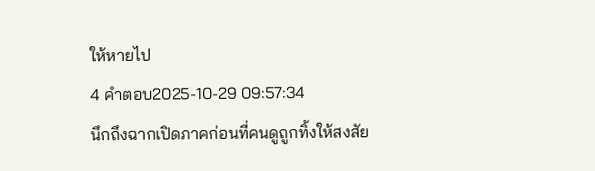ให้หายไป
4 คำตอบ2025-10-29 09:57:34
นึกถึงฉากเปิดภาคก่อนที่คนดูถูกทิ้งให้สงสัย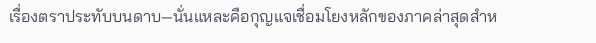เรื่องตราประทับบนดาบ—นั่นแหละคือกุญแจเชื่อมโยงหลักของภาคล่าสุดสำห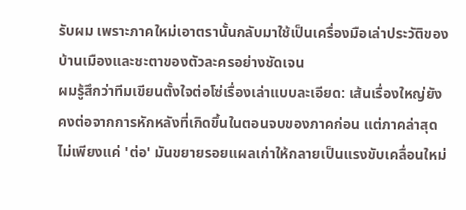รับผม เพราะภาคใหม่เอาตรานั้นกลับมาใช้เป็นเครื่องมือเล่าประวัติของบ้านเมืองและชะตาของตัวละครอย่างชัดเจน
ผมรู้สึกว่าทีมเขียนตั้งใจต่อโซ่เรื่องเล่าแบบละเอียด: เส้นเรื่องใหญ่ยังคงต่อจากการหักหลังที่เกิดขึ้นในตอนจบของภาคก่อน แต่ภาคล่าสุดไม่เพียงแค่ 'ต่อ' มันขยายรอยแผลเก่าให้กลายเป็นแรงขับเคลื่อนใหม่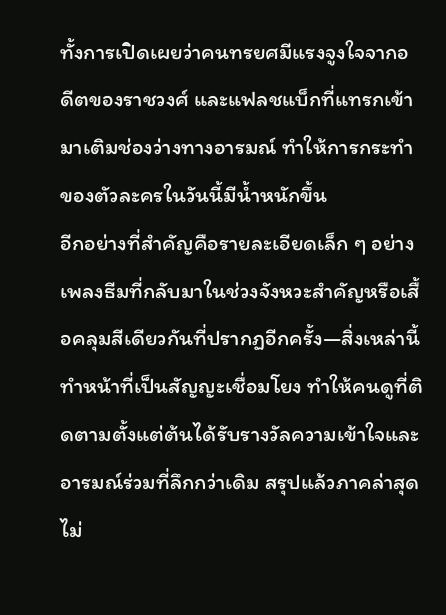ทั้งการเปิดเผยว่าคนทรยศมีแรงจูงใจจากอดีตของราชวงศ์ และแฟลชแบ็กที่แทรกเข้ามาเติมช่องว่างทางอารมณ์ ทำให้การกระทำของตัวละครในวันนี้มีน้ำหนักขึ้น
อีกอย่างที่สำคัญคือรายละเอียดเล็ก ๆ อย่างเพลงธีมที่กลับมาในช่วงจังหวะสำคัญหรือเสื้อคลุมสีเดียวกันที่ปรากฏอีกครั้ง—สิ่งเหล่านี้ทำหน้าที่เป็นสัญญะเชื่อมโยง ทำให้คนดูที่ติดตามตั้งแต่ต้นได้รับรางวัลความเข้าใจและอารมณ์ร่วมที่ลึกกว่าเดิม สรุปแล้วภาคล่าสุดไม่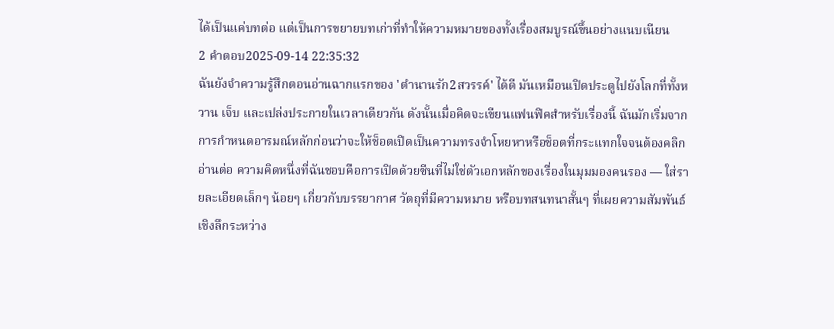ได้เป็นแค่บทต่อ แต่เป็นการขยายบทเก่าที่ทำให้ความหมายของทั้งเรื่องสมบูรณ์ขึ้นอย่างแนบเนียน
2 คำตอบ2025-09-14 22:35:32
ฉันยังจำความรู้สึกตอนอ่านฉากแรกของ 'ตํานานรัก2สวรรค์' ได้ดี มันเหมือนเปิดประตูไปยังโลกที่ทั้งหวาน เจ็บ และเปล่งประกายในเวลาเดียวกัน ดังนั้นเมื่อคิดจะเขียนแฟนฟิคสำหรับเรื่องนี้ ฉันมักเริ่มจากการกำหนดอารมณ์หลักก่อนว่าจะให้ช็อตเปิดเป็นความทรงจำโหยหาหรือช็อตที่กระแทกใจจนต้องคลิกอ่านต่อ ความคิดหนึ่งที่ฉันชอบคือการเปิดด้วยซีนที่ไม่ใช่ตัวเอกหลักของเรื่องในมุมมองคนรอง — ใส่รายละเอียดเล็กๆ น้อยๆ เกี่ยวกับบรรยากาศ วัตถุที่มีความหมาย หรือบทสนทนาสั้นๆ ที่เผยความสัมพันธ์เชิงลึกระหว่าง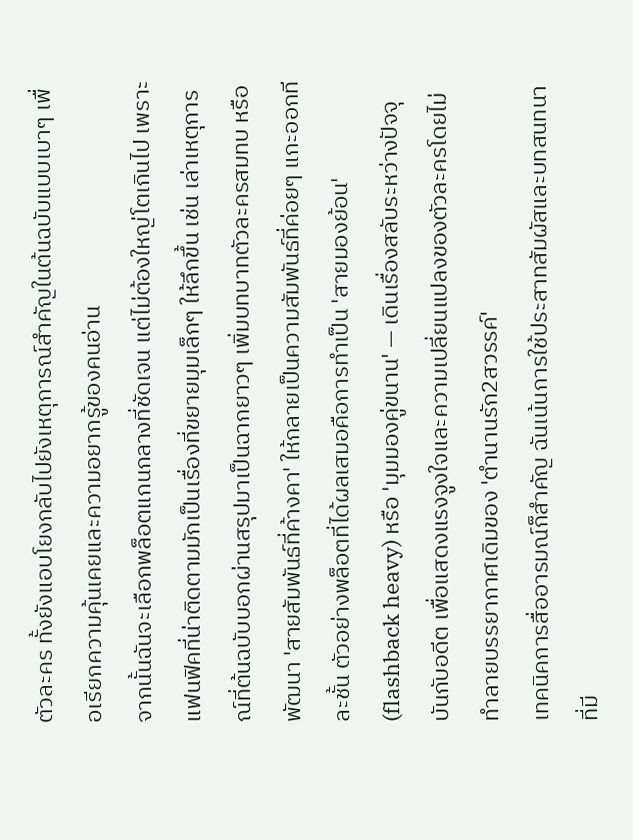ตัวละคร ทั้งยังแอบโยงกลับไปยังเหตุการณ์สำคัญในต้นฉบับแบบเบาๆ เพื่อเรียกความคุ้นเคยและความอยากรู้ของคนอ่าน
จากนั้นฉันจะเลือกพล็อตแกนกลางที่ชัดเจน แต่ไม่ต้องใหญ่โตเกินไป เพราะแฟนฟิคที่น่าติดตามมักเป็นเรื่องที่ขยายมุมเล็กๆ ให้ลึกขึ้น เช่น เล่าเหตุการณ์ที่ต้นฉบับบอกผ่านสรุปมาเป็นฉากยาวๆ เพิ่มบทบาทตัวละครสมทบ หรือพัฒนา 'สายสัมพันธ์ที่ค้างคา' ให้กลายเป็นความสัมพันธ์ที่ค่อยๆ แกะออกทีละชั้น ตัวอย่างพล็อตที่ได้ผลเสมอคือการทำเป็น 'สายมองย้อน' (flashback heavy) หรือ 'มุมมองคู่ขนาน' — เดินเรื่องสลับระหว่างปัจจุบันกับอดีต เพื่อแสดงแรงจูงใจและความเปลี่ยนแปลงของตัวละครโดยไม่ทำลายบรรยากาศเดิมของ 'ตํานานรัก2สวรรค์'
เทคนิคการสื่ออารมณ์ก็สำคัญ ฉันเน้นการใช้ประสาทสัมผัสและบทสนทนาที่มี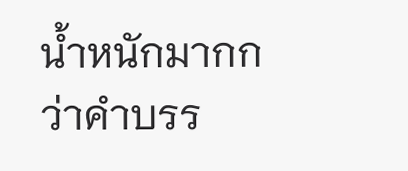น้ำหนักมากกว่าคำบรร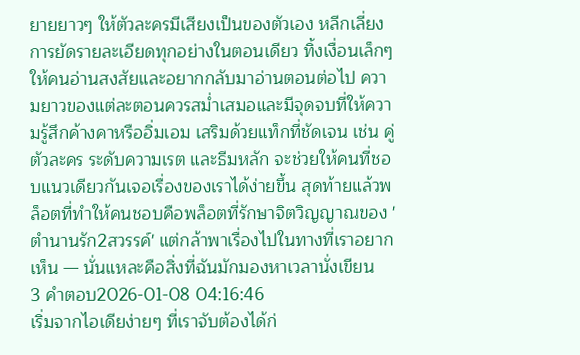ยายยาวๆ ให้ตัวละครมีเสียงเป็นของตัวเอง หลีกเลี่ยงการยัดรายละเอียดทุกอย่างในตอนเดียว ทิ้งเงื่อนเล็กๆ ให้คนอ่านสงสัยและอยากกลับมาอ่านตอนต่อไป ความยาวของแต่ละตอนควรสม่ำเสมอและมีจุดจบที่ให้ความรู้สึกค้างคาหรืออิ่มเอม เสริมด้วยแท็กที่ชัดเจน เช่น คู่ตัวละคร ระดับความเรต และธีมหลัก จะช่วยให้คนที่ชอบแนวเดียวกันเจอเรื่องของเราได้ง่ายขึ้น สุดท้ายแล้วพล็อตที่ทำให้คนชอบคือพล็อตที่รักษาจิตวิญญาณของ 'ตํานานรัก2สวรรค์' แต่กล้าพาเรื่องไปในทางที่เราอยากเห็น — นั่นแหละคือสิ่งที่ฉันมักมองหาเวลานั่งเขียน
3 คำตอบ2026-01-08 04:16:46
เริ่มจากไอเดียง่ายๆ ที่เราจับต้องได้ก่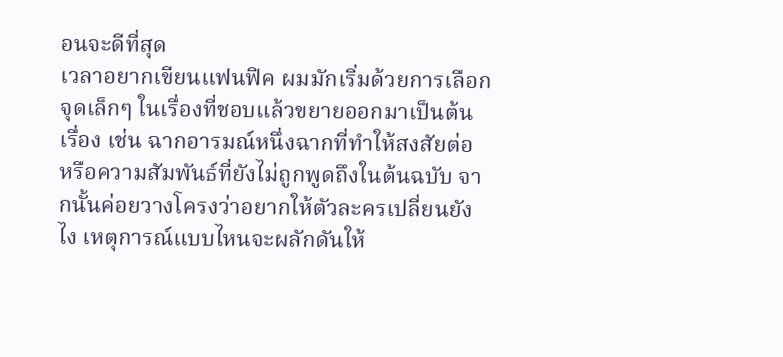อนจะดีที่สุด
เวลาอยากเขียนแฟนฟิค ผมมักเริ่มด้วยการเลือกจุดเล็กๆ ในเรื่องที่ชอบแล้วขยายออกมาเป็นต้นเรื่อง เช่น ฉากอารมณ์หนึ่งฉากที่ทำให้สงสัยต่อ หรือความสัมพันธ์ที่ยังไม่ถูกพูดถึงในต้นฉบับ จากนั้นค่อยวางโครงว่าอยากให้ตัวละครเปลี่ยนยังไง เหตุการณ์แบบไหนจะผลักดันให้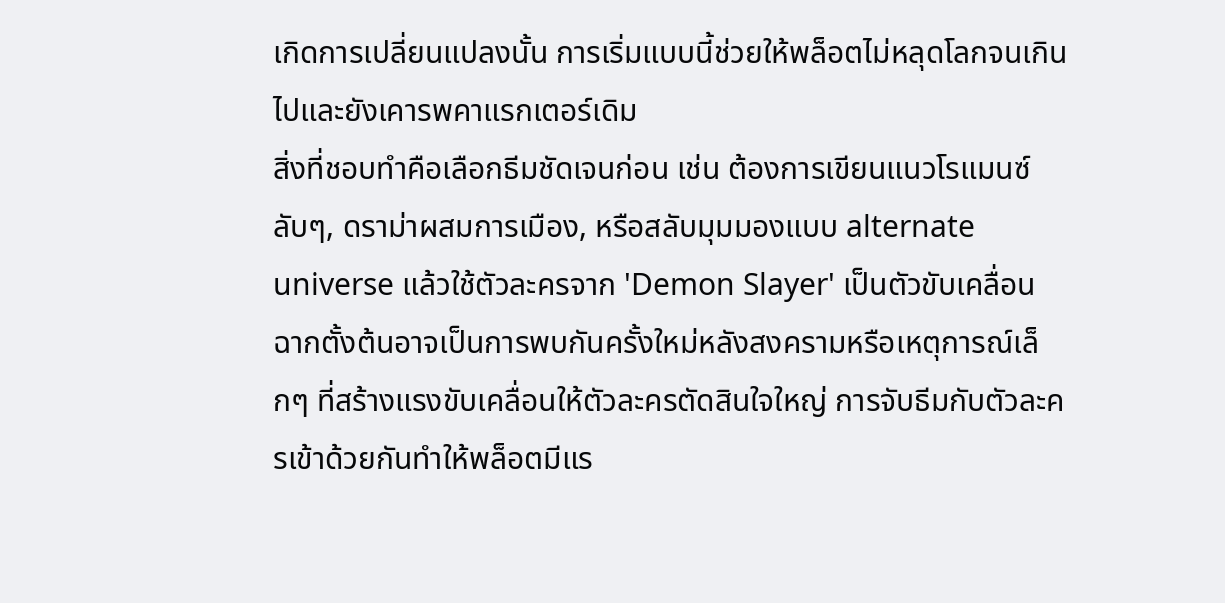เกิดการเปลี่ยนแปลงนั้น การเริ่มแบบนี้ช่วยให้พล็อตไม่หลุดโลกจนเกินไปและยังเคารพคาแรกเตอร์เดิม
สิ่งที่ชอบทำคือเลือกธีมชัดเจนก่อน เช่น ต้องการเขียนแนวโรแมนซ์ลับๆ, ดราม่าผสมการเมือง, หรือสลับมุมมองแบบ alternate universe แล้วใช้ตัวละครจาก 'Demon Slayer' เป็นตัวขับเคลื่อน ฉากตั้งต้นอาจเป็นการพบกันครั้งใหม่หลังสงครามหรือเหตุการณ์เล็กๆ ที่สร้างแรงขับเคลื่อนให้ตัวละครตัดสินใจใหญ่ การจับธีมกับตัวละครเข้าด้วยกันทำให้พล็อตมีแร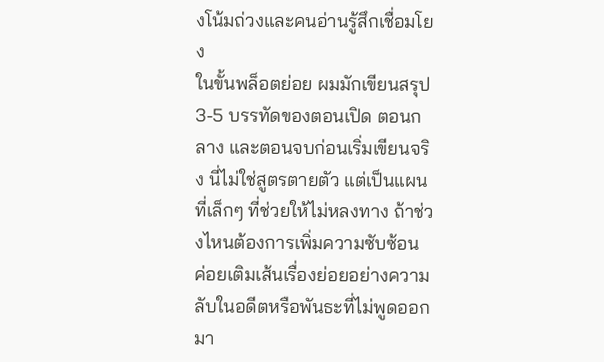งโน้มถ่วงและคนอ่านรู้สึกเชื่อมโยง
ในขั้นพล็อตย่อย ผมมักเขียนสรุป 3-5 บรรทัดของตอนเปิด ตอนกลาง และตอนจบก่อนเริ่มเขียนจริง นี่ไม่ใช่สูตรตายตัว แต่เป็นแผนที่เล็กๆ ที่ช่วยให้ไม่หลงทาง ถ้าช่วงไหนต้องการเพิ่มความซับซ้อน ค่อยเติมเส้นเรื่องย่อยอย่างความลับในอดีตหรือพันธะที่ไม่พูดออกมา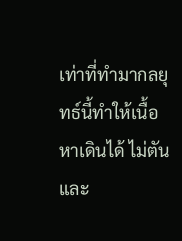เท่าที่ทำมากลยุทธ์นี้ทำให้เนื้อหาเดินได้ ไม่ตัน และ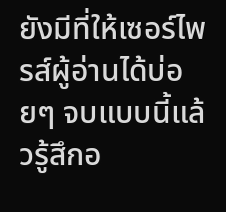ยังมีที่ให้เซอร์ไพรส์ผู้อ่านได้บ่อยๆ จบแบบนี้แล้วรู้สึกอ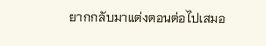ยากกลับมาแต่งตอนต่อไปเสมอ